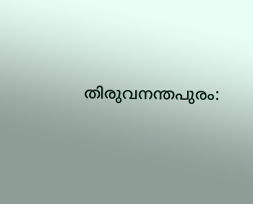തിരുവനന്തപുരം: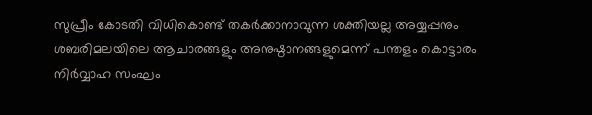സുപ്രീം കോടതി വിധികൊണ്ട് തകർക്കാനാവുന്ന ശക്തിയല്ല അയ്യപ്പനും ശബരിമലയിലെ ആചാരങ്ങളും അനുഷ്ഠാനങ്ങളുമെന്ന് പന്തളം കൊട്ടാരം നിർവ്വാഹ സംഘം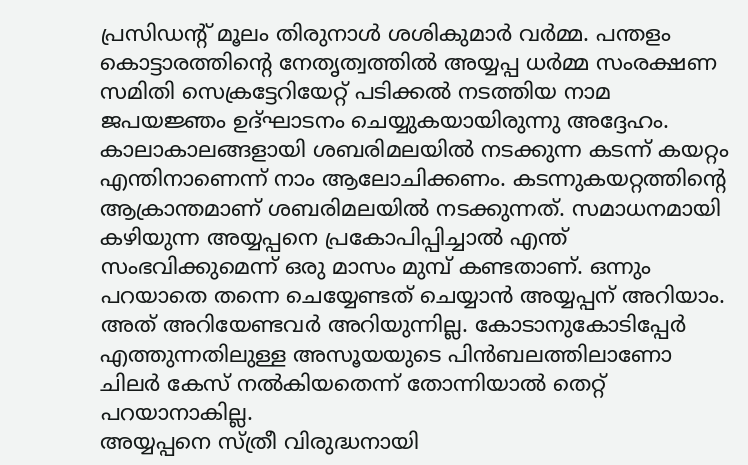പ്രസിഡന്റ് മൂലം തിരുനാൾ ശശികുമാർ വർമ്മ. പന്തളം കൊട്ടാരത്തിന്റെ നേതൃത്വത്തിൽ അയ്യപ്പ ധർമ്മ സംരക്ഷണ സമിതി സെക്രട്ടേറിയേറ്റ് പടിക്കൽ നടത്തിയ നാമ ജപയജ്ഞം ഉദ്ഘാടനം ചെയ്യുകയായിരുന്നു അദ്ദേഹം.
കാലാകാലങ്ങളായി ശബരിമലയിൽ നടക്കുന്ന കടന്ന് കയറ്റം എന്തിനാണെന്ന് നാം ആലോചിക്കണം. കടന്നുകയറ്റത്തിന്റെ ആക്രാന്തമാണ് ശബരിമലയിൽ നടക്കുന്നത്. സമാധനമായി കഴിയുന്ന അയ്യപ്പനെ പ്രകോപിപ്പിച്ചാൽ എന്ത് സംഭവിക്കുമെന്ന് ഒരു മാസം മുമ്പ് കണ്ടതാണ്. ഒന്നും പറയാതെ തന്നെ ചെയ്യേണ്ടത് ചെയ്യാൻ അയ്യപ്പന് അറിയാം. അത് അറിയേണ്ടവർ അറിയുന്നില്ല. കോടാനുകോടിപ്പേർ എത്തുന്നതിലുള്ള അസൂയയുടെ പിൻബലത്തിലാണോ ചിലർ കേസ് നൽകിയതെന്ന് തോന്നിയാൽ തെറ്റ് പറയാനാകില്ല.
അയ്യപ്പനെ സ്ത്രീ വിരുദ്ധനായി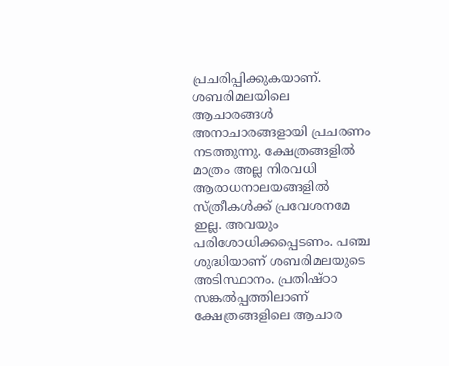പ്രചരിപ്പിക്കുകയാണ്. ശബരിമലയിലെ ആചാരങ്ങൾ അനാചാരങ്ങളായി പ്രചരണം നടത്തുന്നു. ക്ഷേത്രങ്ങളിൽ മാത്രം അല്ല നിരവധി ആരാധനാലയങ്ങളിൽ സ്ത്രീകൾക്ക് പ്രവേശനമേ ഇല്ല. അവയും പരിശോധിക്കപ്പെടണം. പഞ്ച ശുദ്ധിയാണ് ശബരിമലയുടെ അടിസ്ഥാനം. പ്രതിഷ്ഠാ സങ്കൽപ്പത്തിലാണ് ക്ഷേത്രങ്ങളിലെ ആചാര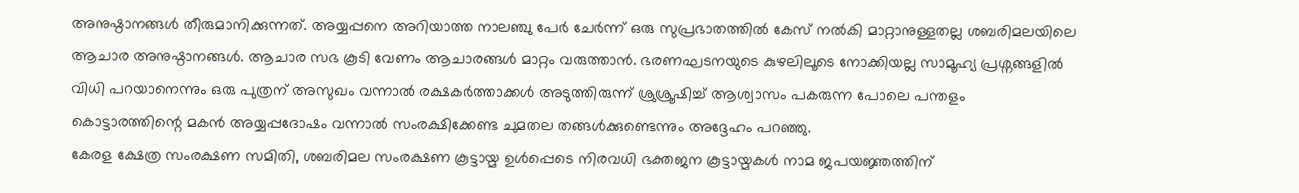അനുഷ്ഠാനങ്ങൾ തീരുമാനിക്കുന്നത്. അയ്യപ്പനെ അറിയാത്ത നാലഞ്ചു പേർ ചേർന്ന് ഒരു സുപ്രഭാതത്തിൽ കേസ് നൽകി മാറ്റാനുള്ളതല്ല ശബരിമലയിലെ ആചാര അനുഷ്ഠാനങ്ങൾ. ആചാര സഭ കൂടി വേണം ആചാരങ്ങൾ മാറ്റം വരുത്താൻ. ഭരണഘടനയുടെ കുഴലിലൂടെ നോക്കിയല്ല സാമൂഹ്യ പ്രശ്നങ്ങളിൽ വിധി പറയാനെന്നും ഒരു പുത്രന് അസുഖം വന്നാൽ രക്ഷകർത്താക്കൾ അടുത്തിരുന്ന് ശ്രുശ്രൂഷിച്ച് ആശ്വാസം പകരുന്ന പോലെ പന്തളം കൊട്ടാരത്തിന്റെ മകൻ അയ്യപ്പദോഷം വന്നാൽ സംരക്ഷിക്കേണ്ട ചുമതല തങ്ങൾക്കുണ്ടെന്നും അദ്ദേഹം പറഞ്ഞു.
കേരള ക്ഷേത്ര സംരക്ഷണ സമിതി, ശബരിമല സംരക്ഷണ കൂട്ടായ്മ ഉൾപ്പെടെ നിരവധി ഭക്തജന കൂട്ടായ്മകൾ നാമ ജപയജ്ഞത്തിന്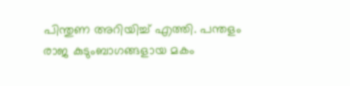പിന്തുണ അറിയിച്ച് എത്തി. പന്തളം രാജ കുടുംബാഗങ്ങളായ മകം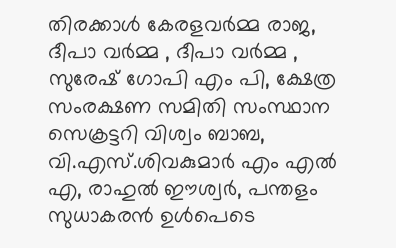തിരക്കാൾ കേരളവർമ്മ രാജ, ദീപാ വർമ്മ , ദീപാ വർമ്മ , സുരേഷ് ഗോപി എം പി, ക്ഷേത്ര സംരക്ഷണ സമിതി സംസ്ഥാന സെക്രട്ടറി വിശ്വം ബാബ, വി.എസ്.ശിവകുമാർ എം എൽ എ, രാഹുൽ ഈശ്വർ, പന്തളം സുധാകരൻ ഉൾപെടെ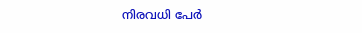നിരവധി പേർ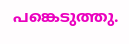പങ്കെടുത്തു.